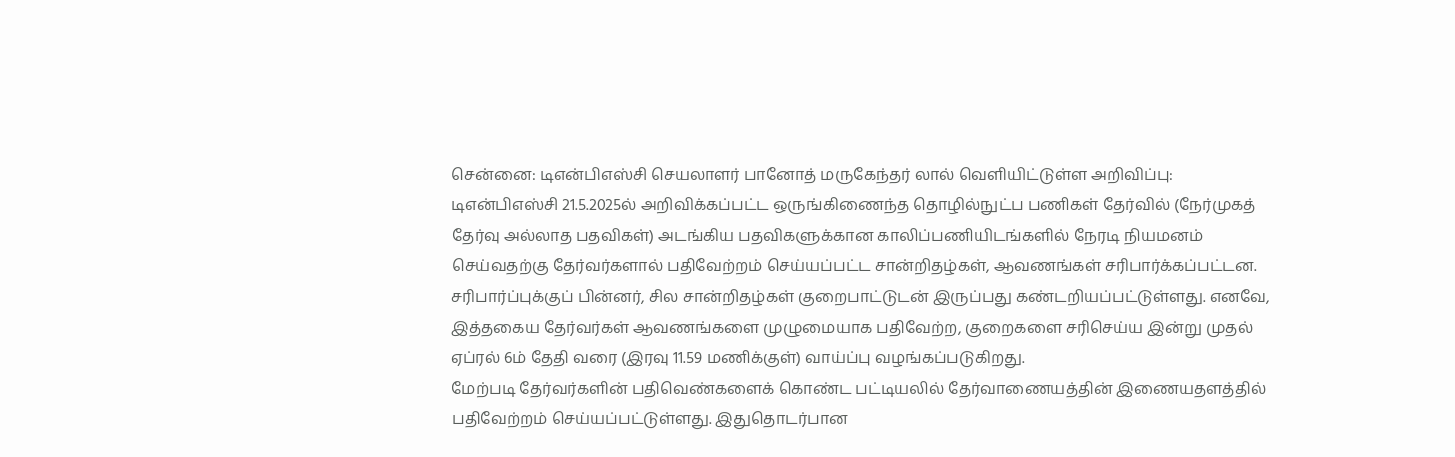சென்னை: டிஎன்பிஎஸ்சி செயலாளர் பானோத் மருகேந்தர் லால் வெளியிட்டுள்ள அறிவிப்பு: டிஎன்பிஎஸ்சி 21.5.2025ல் அறிவிக்கப்பட்ட ஒருங்கிணைந்த தொழில்நுட்ப பணிகள் தேர்வில் (நேர்முகத் தேர்வு அல்லாத பதவிகள்) அடங்கிய பதவிகளுக்கான காலிப்பணியிடங்களில் நேரடி நியமனம் செய்வதற்கு தேர்வர்களால் பதிவேற்றம் செய்யப்பட்ட சான்றிதழ்கள், ஆவணங்கள் சரிபார்க்கப்பட்டன. சரிபார்ப்புக்குப் பின்னர், சில சான்றிதழ்கள் குறைபாட்டுடன் இருப்பது கண்டறியப்பட்டுள்ளது. எனவே, இத்தகைய தேர்வர்கள் ஆவணங்களை முழுமையாக பதிவேற்ற, குறைகளை சரிசெய்ய இன்று முதல் ஏப்ரல் 6ம் தேதி வரை (இரவு 11.59 மணிக்குள்) வாய்ப்பு வழங்கப்படுகிறது.
மேற்படி தேர்வர்களின் பதிவெண்களைக் கொண்ட பட்டியலில் தேர்வாணையத்தின் இணையதளத்தில் பதிவேற்றம் செய்யப்பட்டுள்ளது. இதுதொடர்பான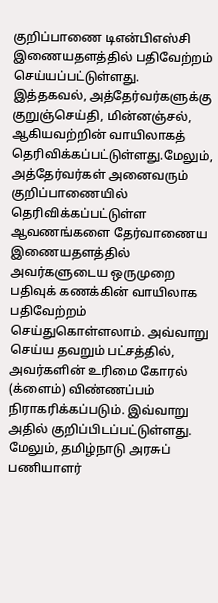குறிப்பாணை டிஎன்பிஎஸ்சி இணையதளத்தில் பதிவேற்றம் செய்யப்பட்டுள்ளது. இத்தகவல், அத்தேர்வர்களுக்கு குறுஞ்செய்தி, மின்னஞ்சல், ஆகியவற்றின் வாயிலாகத் தெரிவிக்கப்பட்டுள்ளது.மேலும், அத்தேர்வர்கள் அனைவரும் குறிப்பாணையில் தெரிவிக்கப்பட்டுள்ள ஆவணங்களை தேர்வாணைய இணையதளத்தில் அவர்களுடைய ஒருமுறை பதிவுக் கணக்கின் வாயிலாக பதிவேற்றம் செய்துகொள்ளலாம். அவ்வாறு செய்ய தவறும் பட்சத்தில், அவர்களின் உரிமை கோரல் (க்ளைம்) விண்ணப்பம் நிராகரிக்கப்படும். இவ்வாறு அதில் குறிப்பிடப்பட்டுள்ளது.
மேலும், தமிழ்நாடு அரசுப் பணியாளர்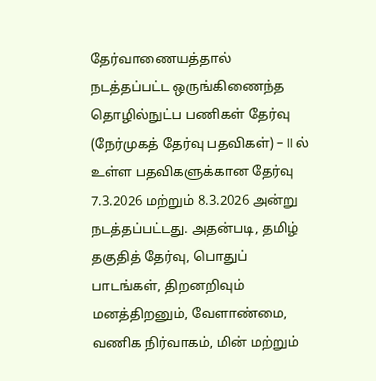தேர்வாணையத்தால் நடத்தப்பட்ட ஒருங்கிணைந்த தொழில்நுட்ப பணிகள் தேர்வு (நேர்முகத் தேர்வு பதவிகள்) – II ல் உள்ள பதவிகளுக்கான தேர்வு 7.3.2026 மற்றும் 8.3.2026 அன்று நடத்தப்பட்டது. அதன்படி, தமிழ் தகுதித் தேர்வு, பொதுப் பாடங்கள், திறனறிவும் மனத்திறனும், வேளாண்மை, வணிக நிர்வாகம், மின் மற்றும்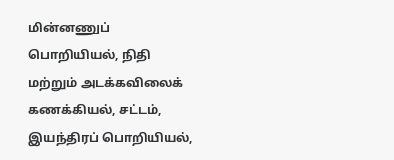மின்னணுப் பொறியியல், நிதி மற்றும் அடக்கவிலைக் கணக்கியல், சட்டம், இயந்திரப் பொறியியல்,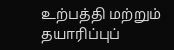உற்பத்தி மற்றும் தயாரிப்புப்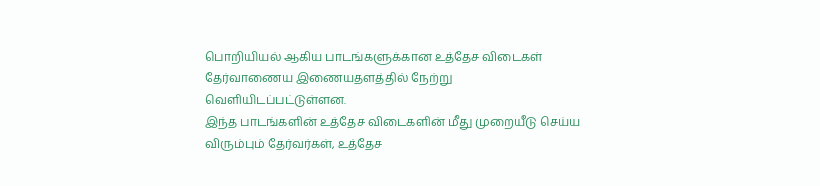பொறியியல் ஆகிய பாடங்களுக்கான உத்தேச விடைகள் தேர்வாணைய இணையதளத்தில் நேற்று வெளியிடப்பட்டுள்ளன.
இந்த பாடங்களின் உத்தேச விடைகளின் மீது முறையீடு செய்ய விரும்பும் தேர்வர்கள், உத்தேச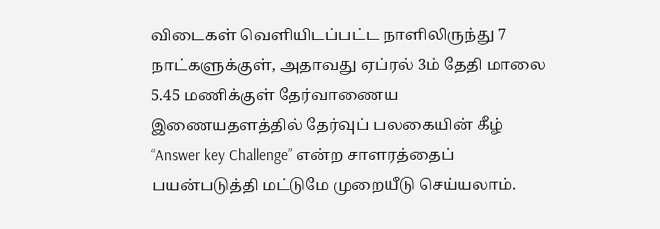விடைகள் வெளியிடப்பட்ட நாளிலிருந்து 7 நாட்களுக்குள், அதாவது ஏப்ரல் 3ம் தேதி மாலை 5.45 மணிக்குள் தேர்வாணைய இணையதளத்தில் தேர்வுப் பலகையின் கீழ் “Answer key Challenge” என்ற சாளரத்தைப் பயன்படுத்தி மட்டுமே முறையீடு செய்யலாம்.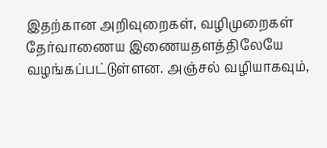இதற்கான அறிவுறைகள், வழிமுறைகள் தேர்வாணைய இணையதளத்திலேயே வழங்கப்பட்டுள்ளன. அஞ்சல் வழியாகவும்,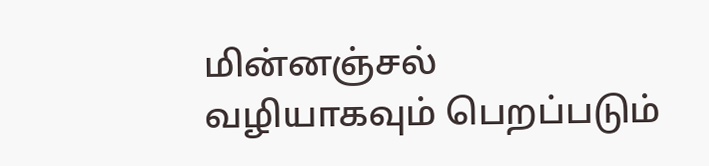மின்னஞ்சல் வழியாகவும் பெறப்படும்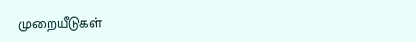முறையீடுகள்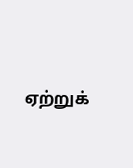ஏற்றுக்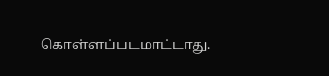கொள்ளப்படமாட்டாது.